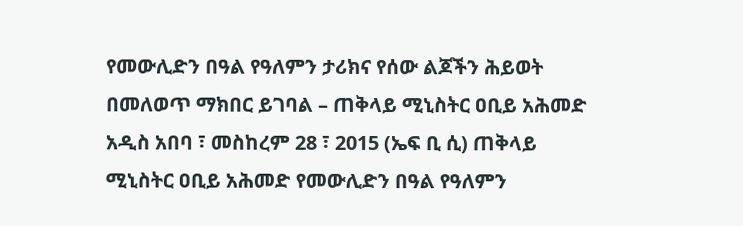የመውሊድን በዓል የዓለምን ታሪክና የሰው ልጆችን ሕይወት በመለወጥ ማክበር ይገባል – ጠቅላይ ሚኒስትር ዐቢይ አሕመድ
አዲስ አበባ ፣ መስከረም 28 ፣ 2015 (ኤፍ ቢ ሲ) ጠቅላይ ሚኒስትር ዐቢይ አሕመድ የመውሊድን በዓል የዓለምን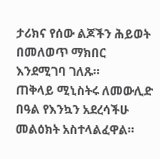ታሪክና የሰው ልጆችን ሕይወት በመለወጥ ማክበር እንደሚገባ ገለጹ።
ጠቅላይ ሚኒስትሩ ለመውሊድ በዓል የእንኳን አደረሳችሁ መልዕክት አስተላልፈዋል።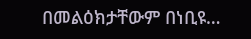በመልዕክታቸውም በነቢዩ…